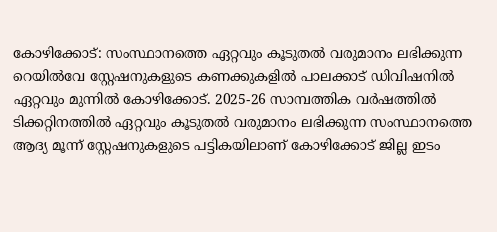കോഴിക്കോട്: സംസ്ഥാനത്തെ ഏറ്റവും കൂടുതൽ വരുമാനം ലഭിക്കുന്ന റെയിൽവേ സ്റ്റേഷനുകളുടെ കണക്കുകളിൽ പാലക്കാട് ഡിവിഷനിൽ ഏറ്റവും മുന്നിൽ കോഴിക്കോട്. 2025-26 സാമ്പത്തിക വർഷത്തിൽ ടിക്കറ്റിനത്തിൽ ഏറ്റവും കൂടുതൽ വരുമാനം ലഭിക്കുന്ന സംസ്ഥാനത്തെ ആദ്യ മൂന്ന് സ്റ്റേഷനുകളുടെ പട്ടികയിലാണ് കോഴിക്കോട് ജില്ല ഇടം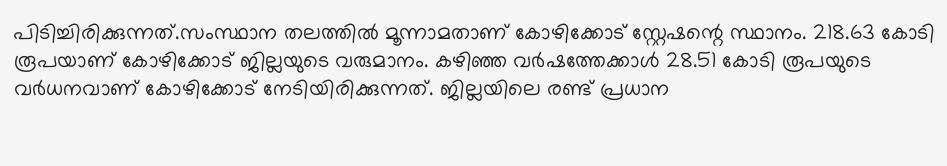പിടിച്ചിരിക്കുന്നത്.സംസ്ഥാന തലത്തിൽ മൂന്നാമതാണ് കോഴിക്കോട് സ്റ്റേഷന്റെ സ്ഥാനം. 218.63 കോടി രൂപയാണ് കോഴിക്കോട് ജില്ലയുടെ വരുമാനം. കഴിഞ്ഞ വർഷത്തേക്കാൾ 28.51 കോടി രൂപയുടെ വർധനവാണ് കോഴിക്കോട് നേടിയിരിക്കുന്നത്. ജില്ലയിലെ രണ്ട് പ്രധാന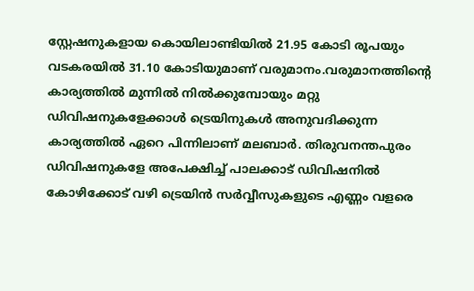സ്റ്റേഷനുകളായ കൊയിലാണ്ടിയിൽ 21.95 കോടി രൂപയും വടകരയിൽ 31.10 കോടിയുമാണ് വരുമാനം.വരുമാനത്തിന്റെ കാര്യത്തിൽ മുന്നിൽ നിൽക്കുമ്പോയും മറ്റു ഡിവിഷനുകളേക്കാൾ ട്രെയിനുകൾ അനുവദിക്കുന്ന കാര്യത്തിൽ ഏറെ പിന്നിലാണ് മലബാർ. തിരുവനന്തപുരം ഡിവിഷനുകളേ അപേക്ഷിച്ച് പാലക്കാട് ഡിവിഷനിൽ കോഴിക്കോട് വഴി ട്രെയിൻ സർവ്വീസുകളുടെ എണ്ണം വളരെ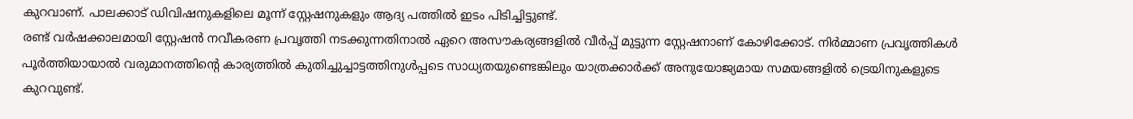കുറവാണ്. പാലക്കാട് ഡിവിഷനുകളിലെ മൂന്ന് സ്റ്റേഷനുകളും ആദ്യ പത്തിൽ ഇടം പിടിച്ചിട്ടുണ്ട്.
രണ്ട് വർഷക്കാലമായി സ്റ്റേഷൻ നവീകരണ പ്രവൃത്തി നടക്കുന്നതിനാൽ ഏറെ അസൗകര്യങ്ങളിൽ വീർപ്പ് മുട്ടുന്ന സ്റ്റേഷനാണ് കോഴിക്കോട്. നിർമ്മാണ പ്രവൃത്തികൾ പൂർത്തിയായാൽ വരുമാനത്തിന്റെ കാര്യത്തിൽ കുതിച്ചുച്ചാട്ടത്തിനുൾപ്പടെ സാധ്യതയുണ്ടെങ്കിലും യാത്രക്കാർക്ക് അനുയോജ്യമായ സമയങ്ങളിൽ ട്രെയിനുകളുടെ കുറവുണ്ട്.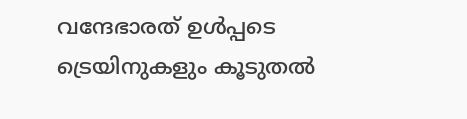വന്ദേഭാരത് ഉൾപ്പടെ ട്രെയിനുകളും കൂടുതൽ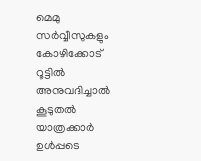മെമു സർവ്വീസുകളും കോഴിക്കോട് റൂട്ടിൽ അനുവദിച്ചാൽ കൂടുതൽ യാത്രക്കാർ ഉൾപ്പടെ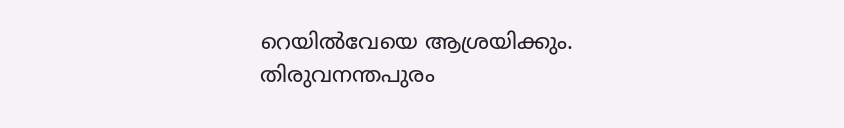റെയിൽവേയെ ആശ്രയിക്കും. തിരുവനന്തപുരം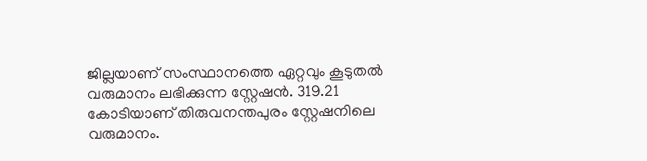ജില്ലയാണ് സംസ്ഥാനത്തെ ഏറ്റവും കൂടുതൽ വരുമാനം ലഭിക്കുന്ന സ്റ്റേഷൻ. 319.21 കോടിയാണ് തിരുവനന്തപുരം സ്റ്റേഷനിലെ വരുമാനം.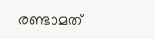രണ്ടാമത്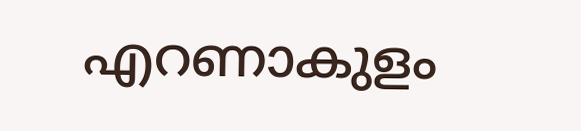എറണാകുളം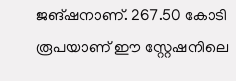ജങ്ഷനാണ്. 267.50 കോടി രൂപയാണ് ഈ സ്റ്റേഷനിലെ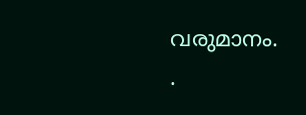വരുമാനം.
.